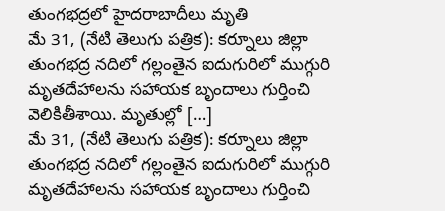తుంగభద్రలో హైదరాబాదీలు మృతి
మే 31, (నేటి తెలుగు పత్రిక): కర్నూలు జిల్లా తుంగభద్ర నదిలో గల్లంతైన ఐదుగురిలో ముగ్గురి మృతదేహాలను సహాయక బృందాలు గుర్తించి వెలికితీశాయి. మృతుల్లో […]
మే 31, (నేటి తెలుగు పత్రిక): కర్నూలు జిల్లా తుంగభద్ర నదిలో గల్లంతైన ఐదుగురిలో ముగ్గురి మృతదేహాలను సహాయక బృందాలు గుర్తించి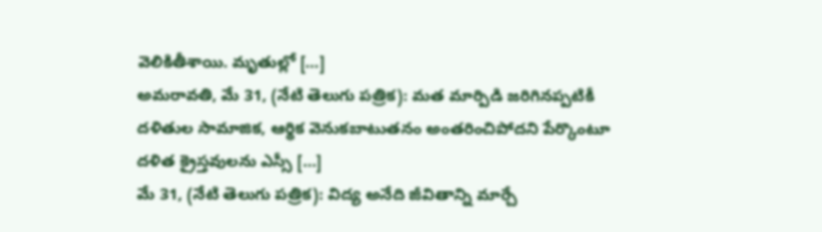వెలికితీశాయి. మృతుల్లో […]
అమరావతి, మే 31, (నేటి తెలుగు పత్రిక): మత మార్పిడి జరిగినప్పటికీ దళితుల సామాజిక, ఆర్థిక వెనుకబాటుతనం అంతరించిపోదని పేర్కొంటూ దళిత క్రైస్తవులను ఎస్సీ […]
మే 31, (నేటి తెలుగు పత్రిక): విద్య అనేది జీవితాన్ని మార్చే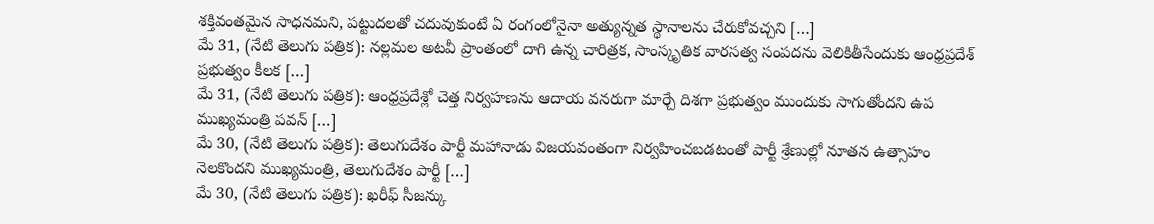శక్తివంతమైన సాధనమని, పట్టుదలతో చదువుకుంటే ఏ రంగంలోనైనా అత్యున్నత స్థానాలను చేరుకోవచ్చని […]
మే 31, (నేటి తెలుగు పత్రిక): నల్లమల అటవీ ప్రాంతంలో దాగి ఉన్న చారిత్రక, సాంస్కృతిక వారసత్వ సంపదను వెలికితీసేందుకు ఆంధ్రప్రదేశ్ ప్రభుత్వం కీలక […]
మే 31, (నేటి తెలుగు పత్రిక): ఆంధ్రప్రదేశ్లో చెత్త నిర్వహణను ఆదాయ వనరుగా మార్చే దిశగా ప్రభుత్వం ముందుకు సాగుతోందని ఉప ముఖ్యమంత్రి పవన్ […]
మే 30, (నేటి తెలుగు పత్రిక): తెలుగుదేశం పార్టీ మహానాడు విజయవంతంగా నిర్వహించబడటంతో పార్టీ శ్రేణుల్లో నూతన ఉత్సాహం నెలకొందని ముఖ్యమంత్రి, తెలుగుదేశం పార్టీ […]
మే 30, (నేటి తెలుగు పత్రిక): ఖరీఫ్ సీజన్కు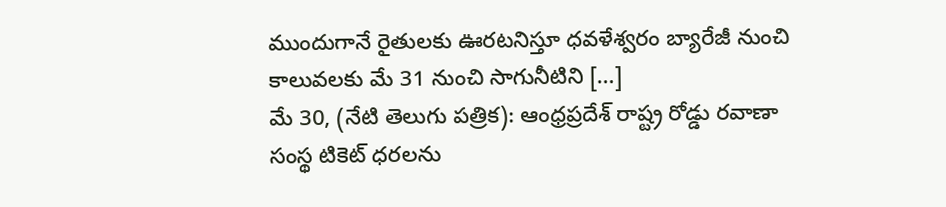ముందుగానే రైతులకు ఊరటనిస్తూ ధవళేశ్వరం బ్యారేజీ నుంచి కాలువలకు మే 31 నుంచి సాగునీటిని […]
మే 30, (నేటి తెలుగు పత్రిక): ఆంధ్రప్రదేశ్ రాష్ట్ర రోడ్డు రవాణా సంస్థ టికెట్ ధరలను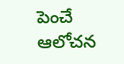పెంచే ఆలోచన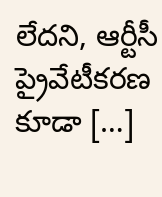లేదని, ఆర్టీసీ ప్రైవేటీకరణ కూడా […]